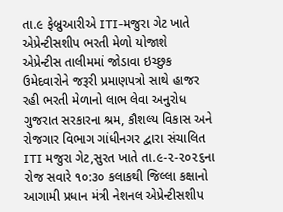તા.૯ ફેબ્રુઆરીએ ITI-મજુરા ગેટ ખાતે એપ્રેન્ટીસશીપ ભરતી મેળો યોજાશે
એપ્રેન્ટીસ તાલીમમાં જોડાવા ઇચ્છુક ઉમેદવારોને જરૂરી પ્રમાણપત્રો સાથે હાજર રહી ભરતી મેળાનો લાભ લેવા અનુરોધ
ગુજરાત સરકારના શ્રમ, કૌશલ્ય વિકાસ અને રોજગાર વિભાગ ગાંધીનગર દ્વારા સંચાલિત ITI મજુરા ગેટ,સુરત ખાતે તા.૯-૨-૨૦૨૬ના રોજ સવારે ૧૦:૩૦ કલાકથી જિલ્લા કક્ષાનો આગામી પ્રધાન મંત્રી નેશનલ એપ્રેન્ટીસશીપ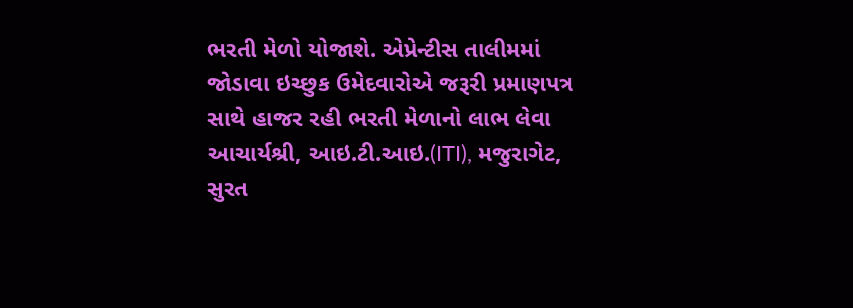ભરતી મેળો યોજાશે. એપ્રેન્ટીસ તાલીમમાં જોડાવા ઇચ્છુક ઉમેદવારોએ જરૂરી પ્રમાણપત્ર સાથે હાજર રહી ભરતી મેળાનો લાભ લેવા આચાર્યશ્રી, આઇ.ટી.આઇ.(ITI), મજુરાગેટ, સુરત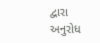દ્વારા અનુરોધ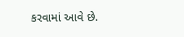કરવામાં આવે છે.